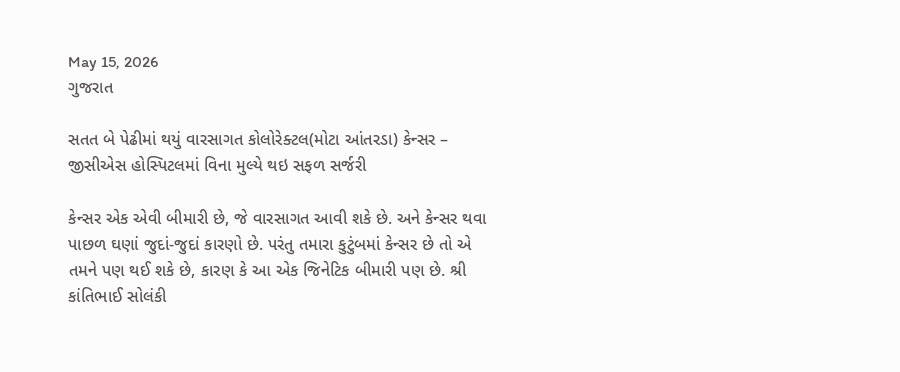May 15, 2026
ગુજરાત

સતત બે પેઢીમાં થયું વારસાગત કોલોરેક્ટલ(મોટા આંતરડા) કેન્સર – જીસીએસ હોસ્પિટલમાં વિના મુલ્યે થઇ સફળ સર્જરી

કેન્સર એક એવી બીમારી છે, જે વારસાગત આવી શકે છે. અને કેન્સર થવા પાછળ ઘણાં જુદાં-જુદાં કારણો છે. પરંતુ તમારા કુટુંબમાં કેન્સર છે તો એ તમને પણ થઈ શકે છે, કારણ કે આ એક જિનેટિક બીમારી પણ છે. શ્રી કાંતિભાઈ સોલંકી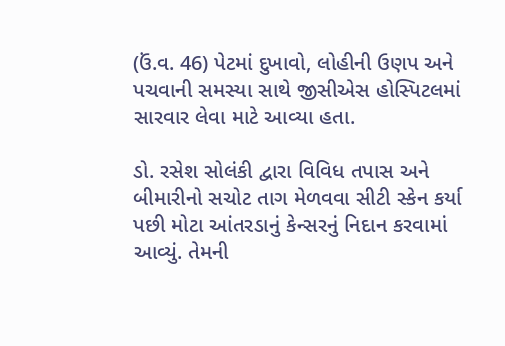(ઉં.વ. 46) પેટમાં દુખાવો, લોહીની ઉણપ અને પચવાની સમસ્યા સાથે જીસીએસ હોસ્પિટલમાં સારવાર લેવા માટે આવ્યા હતા.

ડો. રસેશ સોલંકી દ્વારા વિવિધ તપાસ અને બીમારીનો સચોટ તાગ મેળવવા સીટી સ્કેન કર્યા પછી મોટા આંતરડાનું કેન્સરનું નિદાન કરવામાં આવ્યું. તેમની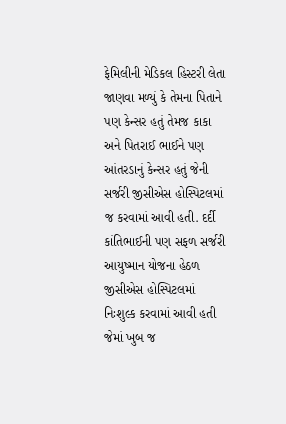ફેમિલીની મેડિકલ હિસ્ટરી લેતા જાણવા મળ્યું કે તેમના પિતાને પણ કેન્સર હતું તેમજ કાકા અને પિતરાઈ ભાઈને પણ આંતરડાનું કેન્સર હતું જેની સર્જરી જીસીએસ હોસ્પિટલમાં જ કરવામાં આવી હતી. દર્દી કાંતિભાઈની પણ સફળ સર્જરી આયુષ્માન યોજના હેઠળ જીસીએસ હોસ્પિટલમાં નિઃશુલ્ક કરવામાં આવી હતી જેમાં ખુબ જ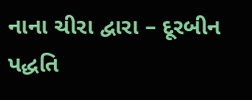નાના ચીરા દ્વારા – દૂરબીન પદ્ધતિ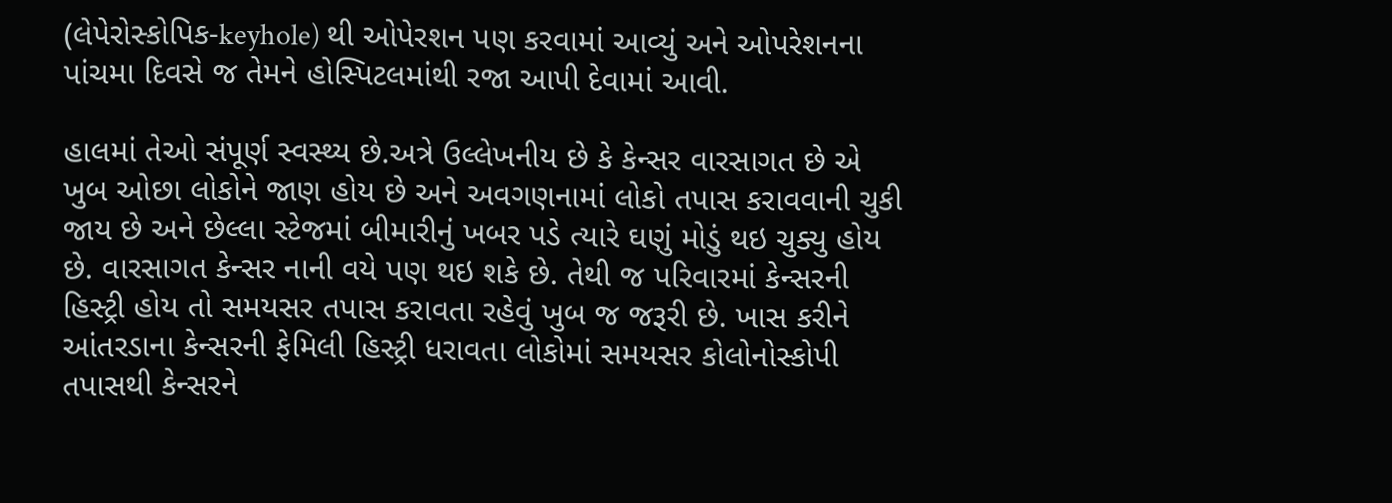(લેપેરોસ્કોપિક-keyhole) થી ઓપેરશન પણ કરવામાં આવ્યું અને ઓપરેશનના પાંચમા દિવસે જ તેમને હોસ્પિટલમાંથી રજા આપી દેવામાં આવી.

હાલમાં તેઓ સંપૂર્ણ સ્વસ્થ્ય છે.અત્રે ઉલ્લેખનીય છે કે કેન્સર વારસાગત છે એ ખુબ ઓછા લોકોને જાણ હોય છે અને અવગણનામાં લોકો તપાસ કરાવવાની ચુકી જાય છે અને છેલ્લા સ્ટેજમાં બીમારીનું ખબર પડે ત્યારે ઘણું મોડું થઇ ચુક્યુ હોય છે. વારસાગત કેન્સર નાની વયે પણ થઇ શકે છે. તેથી જ પરિવારમાં કેન્સરની હિસ્ટ્રી હોય તો સમયસર તપાસ કરાવતા રહેવું ખુબ જ જરૂરી છે. ખાસ કરીને આંતરડાના કેન્સરની ફેમિલી હિસ્ટ્રી ધરાવતા લોકોમાં સમયસર કોલોનોસ્કોપી તપાસથી કેન્સરને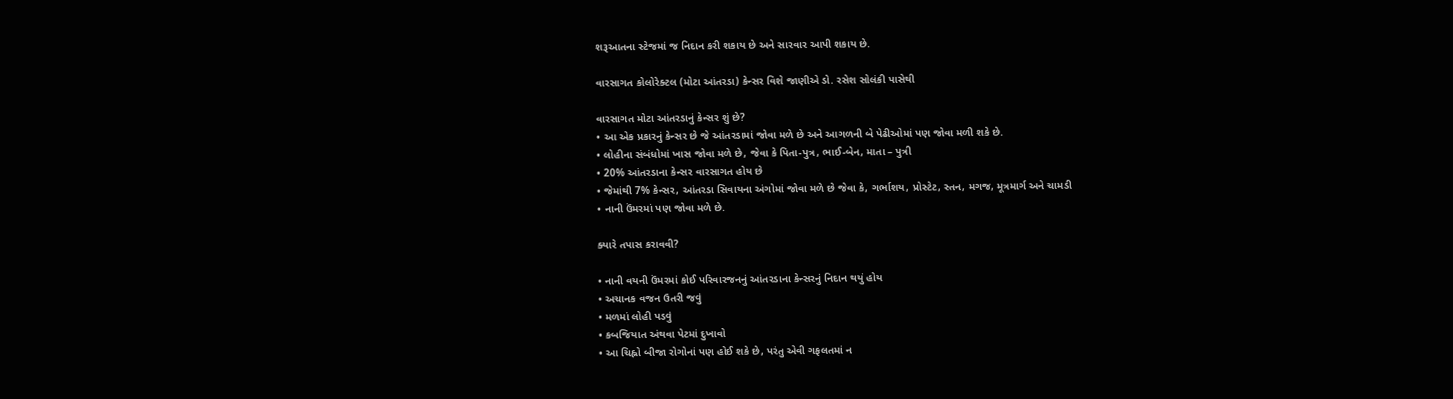શરૂઆતના સ્ટેજમાં જ નિદાન કરી શકાય છે અને સારવાર આપી શકાય છે.

વારસાગત કોલોરેક્ટલ (મોટા આંતરડા) કેન્સર વિશે જાણીએ ડો. રસેશ સોલંકી પાસેથી

વારસાગત મોટા આંતરડાનું કેન્સર શું છે?
• આ એક પ્રકારનું કેન્સર છે જે આંતરડામાં જોવા મળે છે અને આગળની બે પેઢીઓમાં પણ જોવા મળી શકે છે.
• લોહીના સંબંધોમાં ખાસ જોવા મળે છે, જેવા કે પિતા-પુત્ર, ભાઈ-બેન, માતા – પુત્રી
• 20% આંતરડાના કેન્સર વારસાગત હોય છે
• જેમાંથી 7% કેન્સર, આંતરડા સિવાયના અંગોમાં જોવા મળે છે જેવા કે, ગર્ભાશય, પ્રોસ્ટેટ, સ્તન, મગજ, મૂત્રમાર્ગ અને ચામડી
• નાની ઉંમરમાં પણ જોવા મળે છે.

ક્યારે તપાસ કરાવવી?

• નાની વયની ઉંમરમાં કોઈ પરિવારજનનું આંતરડાના કેન્સરનું નિદાન થયું હોય
• અચાનક વજન ઉતરી જવું
• મળમાં લોહી પડવું
• કબજિયાત અંથવા પેટમાં દુખાવો
• આ ચિહ્નો બીજા રોગોનાં પણ હોઈ શકે છે, પરંતુ એવી ગફલતમાં ન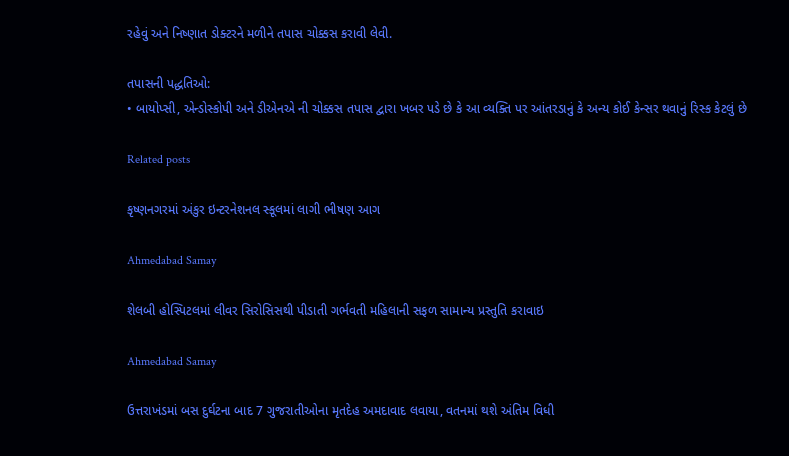રહેવું અને નિષ્ણાત ડોક્ટરને મળીને તપાસ ચોક્કસ કરાવી લેવી.

તપાસની પદ્ધતિઓ:
• બાયોપ્સી, એન્ડોસ્કોપી અને ડીએનએ ની ચોક્કસ તપાસ દ્વારા ખબર પડે છે કે આ વ્યક્તિ પર આંતરડાનું કે અન્ય કોઈ કેન્સર થવાનું રિસ્ક કેટલું છે

Related posts

કૃષ્ણનગરમાં અંકુર ઇન્ટરનેશનલ સ્કૂલમાં લાગી ભીષણ આગ

Ahmedabad Samay

શેલબી હોસ્પિટલમાં લીવર સિરોસિસથી પીડાતી ગર્ભવતી મહિલાની સફળ સામાન્ય પ્રસ્તુતિ કરાવાઇ

Ahmedabad Samay

ઉત્તરાખંડમાં બસ દુર્ઘટના બાદ 7 ગુજરાતીઓના મૃતદેહ અમદાવાદ લવાયા, વતનમાં થશે અંતિમ વિધી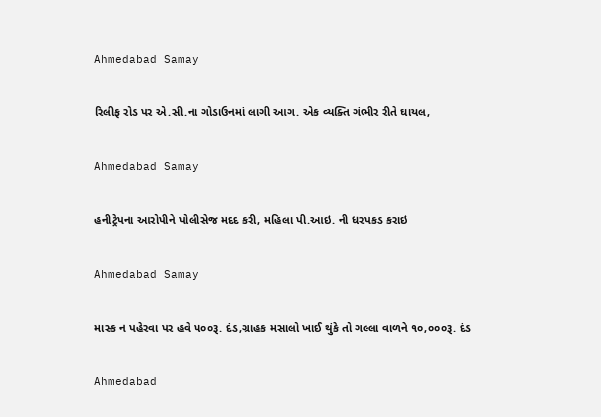Ahmedabad Samay

રિલીફ રોડ પર એ.સી.ના ગોડાઉનમાં લાગી આગ. એક વ્યક્તિ ગંભીર રીતે ઘાયલ,

Ahmedabad Samay

હનીટ્રેપના આરોપીને પોલીસેજ મદદ કરી, મહિલા પી.આઇ. ની ધરપકડ કરાઇ

Ahmedabad Samay

માસ્ક ન પહેરવા પર હવે ૫૦૦રૂ. દંડ,ગ્રાહક મસાલો ખાઈ થુંકે તો ગલ્લા વાળને ૧૦,૦૦૦રૂ. દંડ

Ahmedabad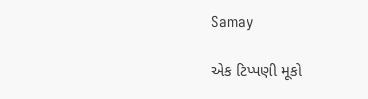Samay

એક ટિપ્પણી મૂકો